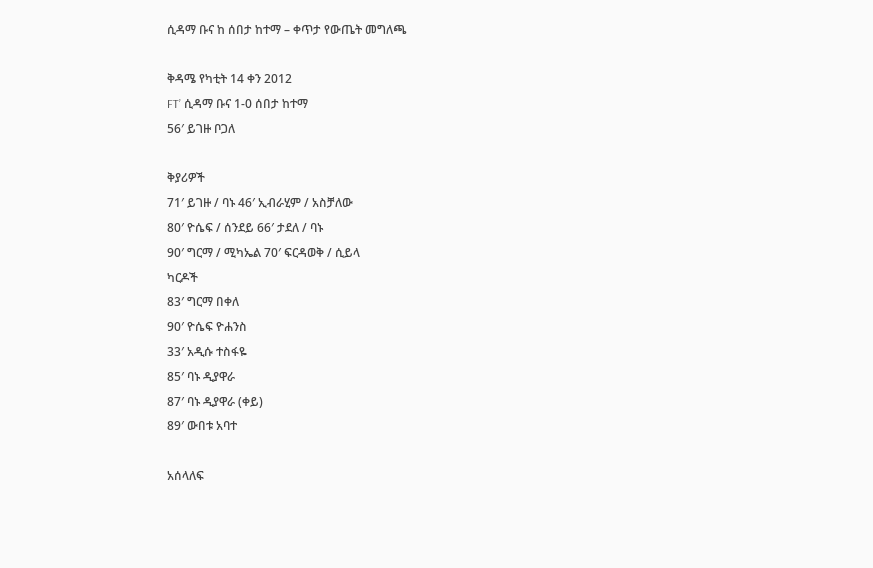ሲዳማ ቡና ከ ሰበታ ከተማ – ቀጥታ የውጤት መግለጫ

ቅዳሜ የካቲት 14 ቀን 2012
FT’ ሲዳማ ቡና 1-0 ሰበታ ከተማ
56′ ይገዙ ቦጋለ

ቅያሪዎች
71′ ይገዙ / ባኑ 46′ ኢብራሂም / አስቻለው
80′ ዮሴፍ / ሰንደይ 66′ ታደለ / ባኑ
90′ ግርማ / ሚካኤል 70′ ፍርዳወቅ / ሲይላ
ካርዶች
83′ ግርማ በቀለ
90′ ዮሴፍ ዮሐንስ
33′ አዲሱ ተስፋዬ
85′ ባኑ ዲያዋራ
87′ ባኑ ዲያዋራ (ቀይ)
89′ ውበቱ አባተ

አሰላለፍ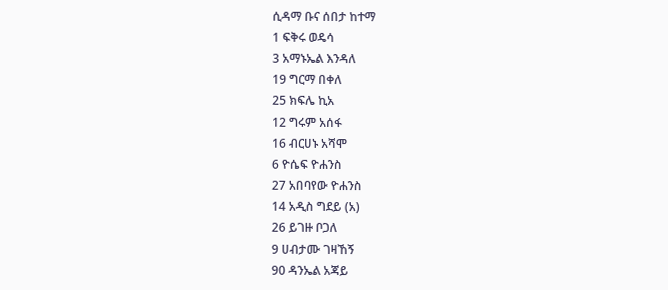ሲዳማ ቡና ሰበታ ከተማ
1 ፍቅሩ ወዴሳ
3 አማኑኤል እንዳለ
19 ግርማ በቀለ
25 ክፍሌ ኪአ
12 ግሩም አሰፋ
16 ብርሀኑ አሻሞ
6 ዮሴፍ ዮሐንስ
27 አበባየው ዮሐንስ
14 አዲስ ግደይ (አ)
26 ይገዙ ቦጋለ
9 ሀብታሙ ገዛኸኝ
90 ዳንኤል አጃይ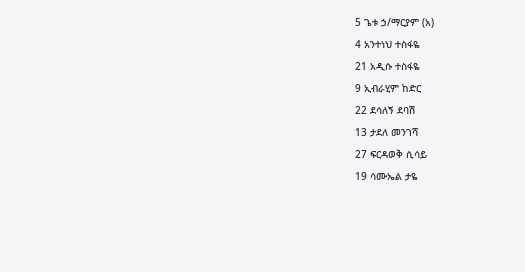5 ጌቱ ኃ/ማርያም (አ)
4 አንተነህ ተስፋዬ
21 አዲሱ ተስፋዬ
9 ኢብራሂም ከድር
22 ደሳለኝ ደባሽ
13 ታደለ መንገሻ
27 ፍርዳወቅ ሲሳይ
19 ሳሙኤል ታዬ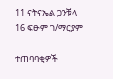11 ናትናኤል ጋንቹላ
16 ፍፁም ገ/ማርያም

ተጠባባቂዎች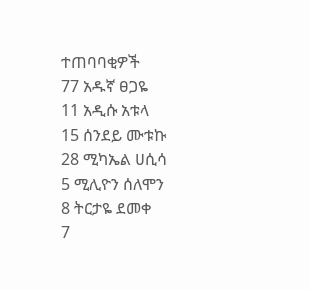ተጠባባቂዎች
77 አዱኛ ፀጋዬ
11 አዲሱ አቱላ
15 ሰንደይ ሙቱኩ
28 ሚካኤል ሀሲሳ
5 ሚሊዮን ሰለሞን
8 ትርታዬ ደመቀ
7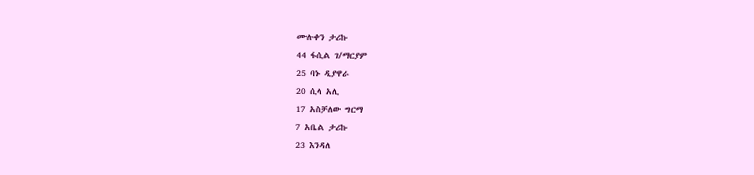ሙሉቀን ታሪኩ
44 ፋሲል ገ/ማርያም
25 ባኑ ዲያዋራ
20 ሲላ አሊ
17 አስቻለው ግርማ
7 አቤል ታሪኩ
23 እንዳለ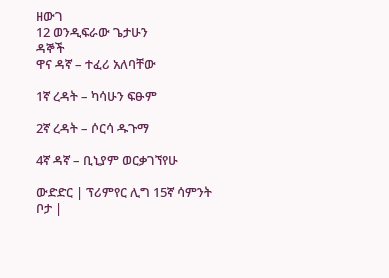ዘውገ
12 ወንዲፍራው ጌታሁን
ዳኞች
ዋና ዳኛ – ተፈሪ አለባቸው

1ኛ ረዳት – ካሳሁን ፍፁም

2ኛ ረዳት – ሶርሳ ዱጉማ

4ኛ ዳኛ – ቢኒያም ወርቃገኘየሁ

ውድድር | ፕሪምየር ሊግ 15ኛ ሳምንት
ቦታ |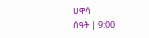ሀዋሳ
ሰዓት | 9:00